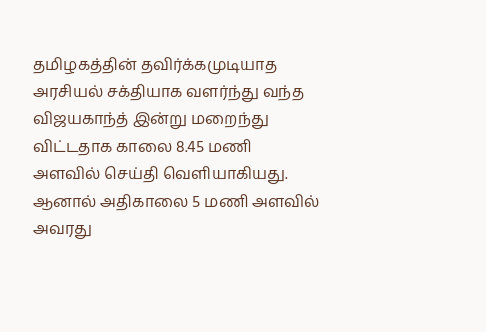தமிழகத்தின் தவிர்க்கமுடியாத அரசியல் சக்தியாக வளர்ந்து வந்த விஜயகாந்த் இன்று மறைந்து விட்டதாக காலை 8.45 மணி அளவில் செய்தி வெளியாகியது. ஆனால் அதிகாலை 5 மணி அளவில் அவரது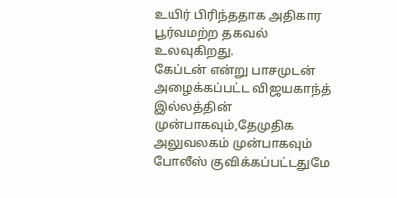உயிர் பிரிந்ததாக அதிகார பூர்வமற்ற தகவல் உலவுகிறது.
கேப்டன் என்று பாசமுடன் அழைக்கப்பட்ட விஜயகாந்த் இல்லத்தின் முன்பாகவும்,தேமுதிக அலுவலகம் முன்பாகவும் போலீஸ் குவிக்கப்பட்டதுமே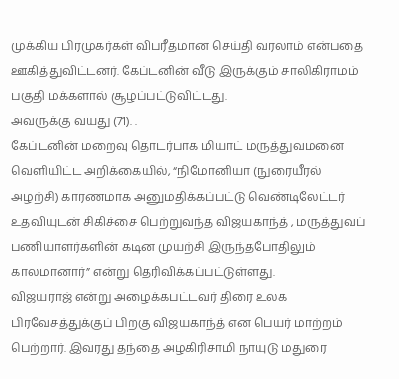முக்கிய பிரமுகர்கள் விபரீதமான செய்தி வரலாம் என்பதை ஊகித்துவிட்டனர். கேப்டனின் வீடு இருக்கும் சாலிகிராமம் பகுதி மக்களால் சூழப்பட்டுவிட்டது.
அவருக்கு வயது (71). .
கேப்டனின் மறைவு தொடர்பாக மியாட் மருத்துவமனை வெளியிட்ட அறிக்கையில், “நிமோனியா (நுரையீரல் அழற்சி) காரணமாக அனுமதிக்கப்பட்டு வெண்டிலேட்டர் உதவியுடன் சிகிச்சை பெற்றுவந்த விஜயகாந்த் , மருத்துவப் பணியாளர்களின் கடின முயற்சி இருந்தபோதிலும் காலமானார்” என்று தெரிவிக்கப்பட்டுள்ளது.
விஜயராஜ் என்று அழைக்கபட்டவர் திரை உலக பிரவேசத்துக்குப் பிறகு விஜயகாந்த் என பெயர் மாற்றம் பெற்றார். இவரது தந்தை அழகிரிசாமி நாயுடு மதுரை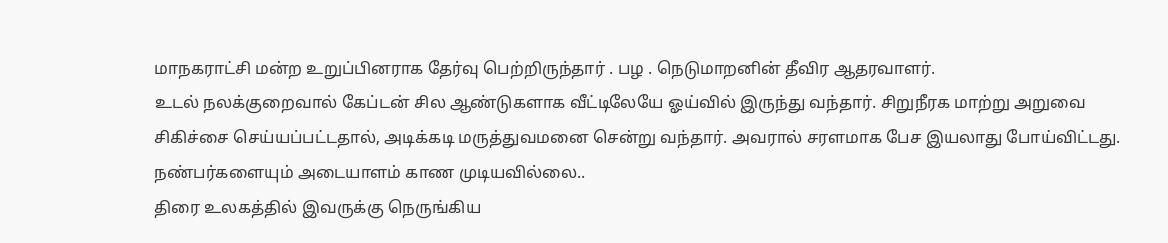மாநகராட்சி மன்ற உறுப்பினராக தேர்வு பெற்றிருந்தார் . பழ . நெடுமாறனின் தீவிர ஆதரவாளர்.
உடல் நலக்குறைவால் கேப்டன் சில ஆண்டுகளாக வீட்டிலேயே ஓய்வில் இருந்து வந்தார். சிறுநீரக மாற்று அறுவை சிகிச்சை செய்யப்பட்டதால், அடிக்கடி மருத்துவமனை சென்று வந்தார். அவரால் சரளமாக பேச இயலாது போய்விட்டது. நண்பர்களையும் அடையாளம் காண முடியவில்லை..
திரை உலகத்தில் இவருக்கு நெருங்கிய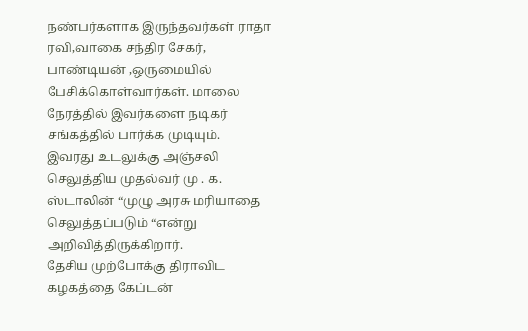நண்பர்களாக இருந்தவர்கள் ராதா ரவி,வாகை சந்திர சேகர், பாண்டியன் ,ஒருமையில் பேசிக்கொள்வார்கள். மாலை நேரத்தில் இவர்களை நடிகர் சங்கத்தில் பார்க்க முடியும்.
இவரது உடலுக்கு அஞ்சலி செலுத்திய முதல்வர் மு . க. ஸ்டாலின் “முழு அரசு மரியாதை செலுத்தப்படும் “என்று அறிவித்திருக்கிறார்.
தேசிய முற்போக்கு திராவிட கழகத்தை கேப்டன்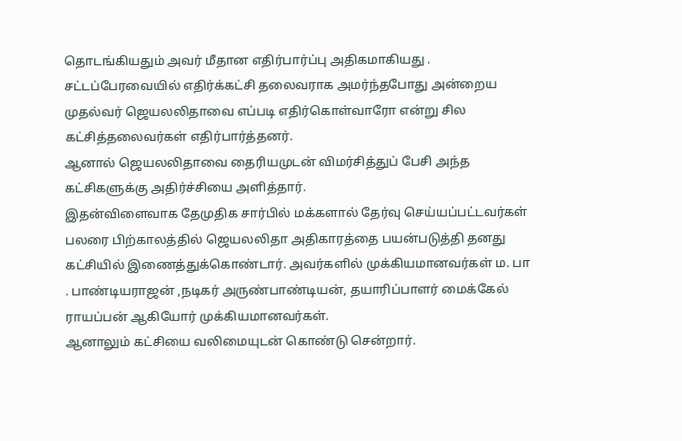தொடங்கியதும் அவர் மீதான எதிர்பார்ப்பு அதிகமாகியது . சட்டப்பேரவையில் எதிர்க்கட்சி தலைவராக அமர்ந்தபோது அன்றைய முதல்வர் ஜெயலலிதாவை எப்படி எதிர்கொள்வாரோ என்று சில கட்சித்தலைவர்கள் எதிர்பார்த்தனர்.
ஆனால் ஜெயலலிதாவை தைரியமுடன் விமர்சித்துப் பேசி அந்த கட்சிகளுக்கு அதிர்ச்சியை அளித்தார்.
இதன்விளைவாக தேமுதிக சார்பில் மக்களால் தேர்வு செய்யப்பட்டவர்கள் பலரை பிற்காலத்தில் ஜெயலலிதா அதிகாரத்தை பயன்படுத்தி தனது கட்சியில் இணைத்துக்கொண்டார். அவர்களில் முக்கியமானவர்கள் ம. பா . பாண்டியராஜன் ,நடிகர் அருண்பாண்டியன், தயாரிப்பாளர் மைக்கேல் ராயப்பன் ஆகியோர் முக்கியமானவர்கள்.
ஆனாலும் கட்சியை வலிமையுடன் கொண்டு சென்றார்.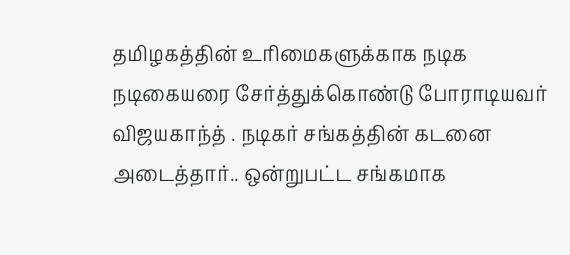தமிழகத்தின் உரிமைகளுக்காக நடிக நடிகையரை சேர்த்துக்கொண்டு போராடியவர் விஜயகாந்த் . நடிகர் சங்கத்தின் கடனை அடைத்தார்.. ஒன்றுபட்ட சங்கமாக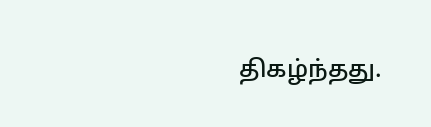திகழ்ந்தது.